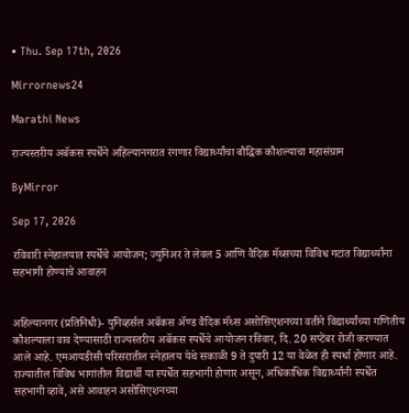• Thu. Sep 17th, 2026

Mirrornews24

Marathi News

राज्यस्तरीय अबॅकस स्पर्धेने अहिल्यानगरात रंगणार विद्यार्थ्यांचा बौद्धिक कौशल्याचा महासंग्राम

ByMirror

Sep 17, 2026

रविवारी स्नेहालयात स्पर्धेचे आयोजन; ज्युनिअर ते लेवल 5 आणि वैदिक मॅथ्सच्या विविध गटांत विद्यार्थ्यांना सहभागी होण्याचे आवाहन


अहिल्यानगर (प्रतिनिधी)- युनिव्हर्सल अबॅकस ॲण्ड वैदिक मॅथ्स असोसिएशनच्या वतीने विद्यार्थ्यांच्या गणितीय कौशल्याला वाव देण्यासाठी राज्यस्तरीय अबॅकस स्पर्धेचे आयोजन रविवार, दि. 20 सप्टेंबर रोजी करण्यात आले आहे. एमआयडीसी परिसरातील स्नेहालय येथे सकाळी 9 ते दुपारी 12 या वेळेत ही स्पर्धा होणार आहे. राज्यातील विविध भागांतील विद्यार्थी या स्पर्धेत सहभागी होणार असून, अधिकाधिक विद्यार्थ्यांनी स्पर्धेत सहभागी व्हावे, असे आवाहन असोसिएशनच्या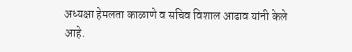अध्यक्षा हेमलता काळाणे व सचिव विशाल आढाव यांनी केले आहे.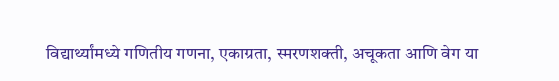विद्यार्थ्यांमध्ये गणितीय गणना, एकाग्रता, स्मरणशक्ती, अचूकता आणि वेग या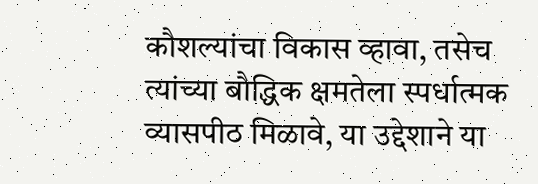कौशल्यांचा विकास व्हावा, तसेच त्यांच्या बौद्धिक क्षमतेला स्पर्धात्मक व्यासपीठ मिळावे, या उद्देशाने या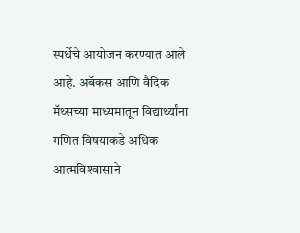स्पर्धेचे आयोजन करण्यात आले आहे. अबॅकस आणि वैदिक मॅथ्सच्या माध्यमातून विद्यार्थ्यांना गणित विषयाकडे अधिक आत्मविश्‍वासाने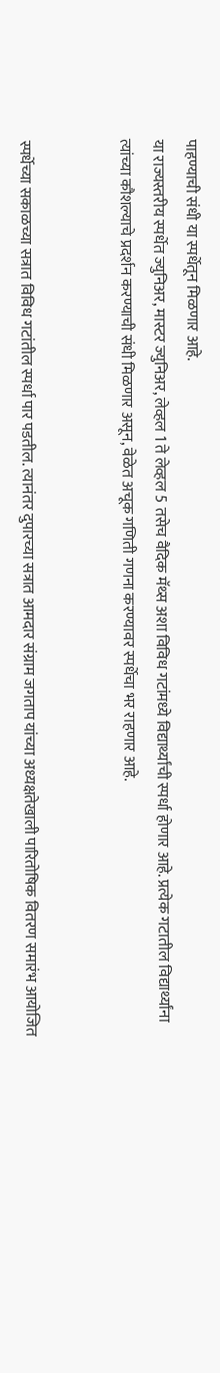पाहण्याची संधी या स्पर्धेतून मिळणार आहे.
या राज्यस्तरीय स्पर्धेत ज्युनिअर, मास्टर ज्युनिअर, लेव्हल 1 ते लेव्हल 5 तसेच वैदिक मॅथ्स अशा विविध गटांमध्ये विद्यार्थ्यांची स्पर्धा होणार आहे. प्रत्येक गटातील विद्यार्थ्यांना त्यांच्या कौशल्याचे प्रदर्शन करण्याची संधी मिळणार असून, वेळेत अचूक गणिती गणना करण्यावर स्पर्धेचा भर राहणार आहे.


स्पर्धेच्या सकाळच्या सत्रात विविध गटांतील स्पर्धा पार पडतील. त्यानंतर दुपारच्या सत्रात आमदार संग्राम जगताप यांच्या अध्यक्षतेखाली पारितोषिक वितरण समारंभ आयोजित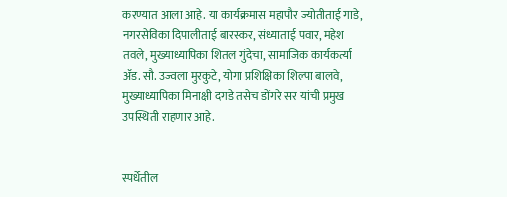करण्यात आला आहे. या कार्यक्रमास महापौर ज्योतीताई गाडे, नगरसेविका दिपालीताई बारस्कर, संध्याताई पवार, महेश तवले, मुख्याध्यापिका शितल गुंदेचा, सामाजिक कार्यकर्त्या ॲड. सौ. उज्वला मुरकुटे, योगा प्रशिक्षिका शिल्पा बालवे, मुख्याध्यापिका मिनाक्षी दगडे तसेच डोंगरे सर यांची प्रमुख उपस्थिती राहणार आहे.


स्पर्धेतील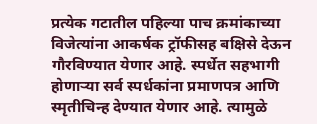प्रत्येक गटातील पहिल्या पाच क्रमांकाच्या विजेत्यांना आकर्षक ट्रॉफीसह बक्षिसे देऊन गौरविण्यात येणार आहे. स्पर्धेत सहभागी होणाऱ्या सर्व स्पर्धकांना प्रमाणपत्र आणि स्मृतीचिन्ह देण्यात येणार आहे. त्यामुळे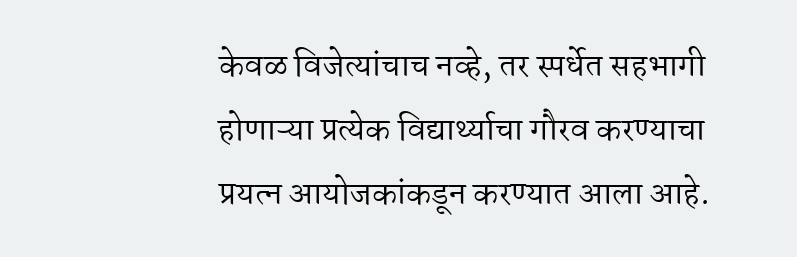केवळ विजेत्यांचाच नव्हे, तर स्पर्धेत सहभागी होणाऱ्या प्रत्येक विद्यार्थ्याचा गौरव करण्याचा प्रयत्न आयोजकांकडून करण्यात आला आहे.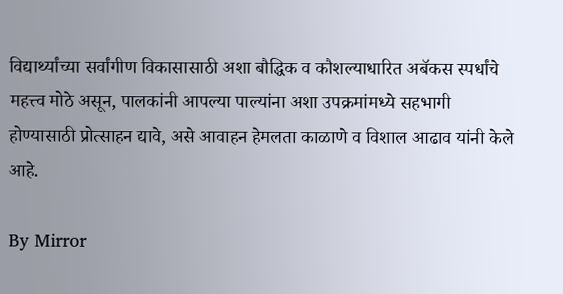विद्यार्थ्यांच्या सर्वांगीण विकासासाठी अशा बौद्धिक व कौशल्याधारित अबॅकस स्पर्धांचे महत्त्व मोठे असून, पालकांनी आपल्या पाल्यांना अशा उपक्रमांमध्ये सहभागी होण्यासाठी प्रोत्साहन द्यावे, असे आवाहन हेमलता काळाणे व विशाल आढाव यांनी केले आहे.

By Mirror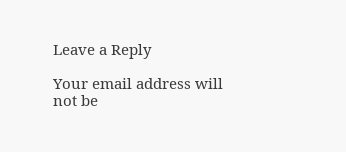Leave a Reply

Your email address will not be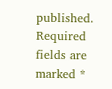published. Required fields are marked *